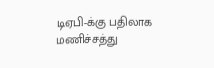டிஏபி-க்கு பதிலாக மணிச்சத்து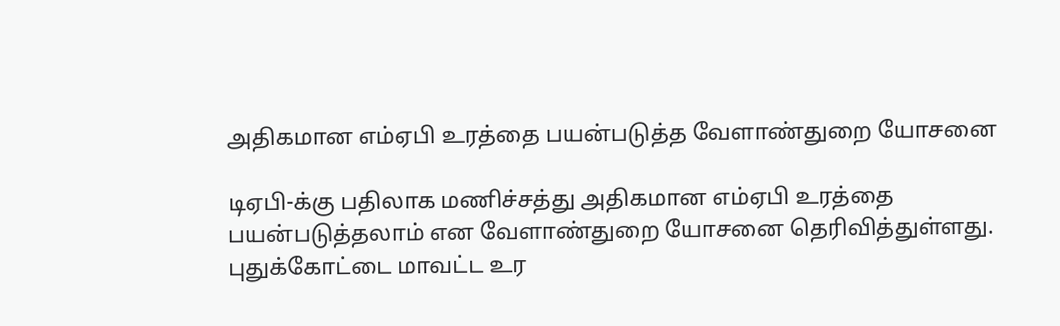அதிகமான எம்ஏபி உரத்தை பயன்படுத்த வேளாண்துறை யோசனை

டிஏபி-க்கு பதிலாக மணிச்சத்து அதிகமான எம்ஏபி உரத்தை பயன்படுத்தலாம் என வேளாண்துறை யோசனை தெரிவித்துள்ளது. புதுக்கோட்டை மாவட்ட உர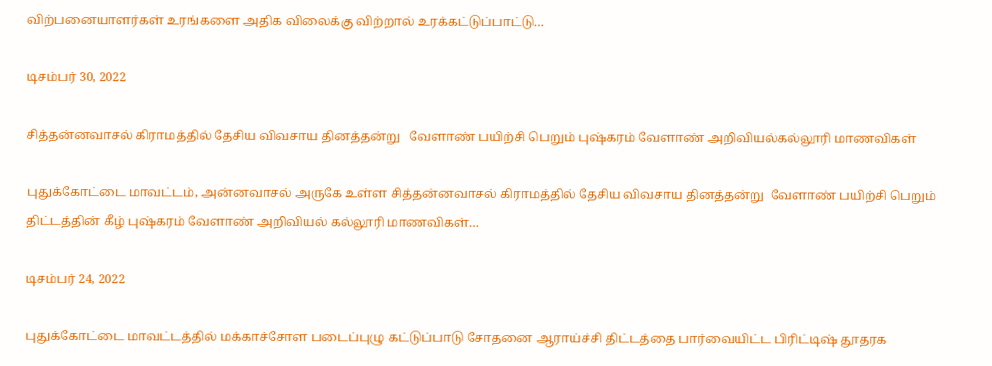விற்பனையாளர்கள் உரங்களை அதிக விலைக்கு விற்றால் உரக்கட்டுப்பாட்டு…

டிசம்பர் 30, 2022

சித்தன்னவாசல் கிராமத்தில் தேசிய விவசாய தினத்தன்று   வேளாண் பயிற்சி பெறும் புஷ்கரம் வேளாண் அறிவியல்கல்லூரி மாணவிகள்

புதுக்கோட்டை மாவட்டம், அன்னவாசல் அருகே உள்ள சித்தன்னவாசல் கிராமத்தில் தேசிய விவசாய தினத்தன்று  வேளாண் பயிற்சி பெறும் திட்டத்தின் கீழ் புஷ்கரம் வேளாண் அறிவியல் கல்லூரி மாணவிகள்…

டிசம்பர் 24, 2022

புதுக்கோட்டை மாவட்டத்தில் மக்காச்சோள படைப்புழு கட்டுப்பாடு சோதனை ஆராய்ச்சி திட்டத்தை பார்வையிட்ட பிரிட்டிஷ் தூதரக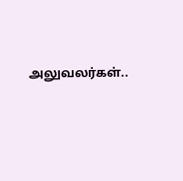அலுவலர்கள்..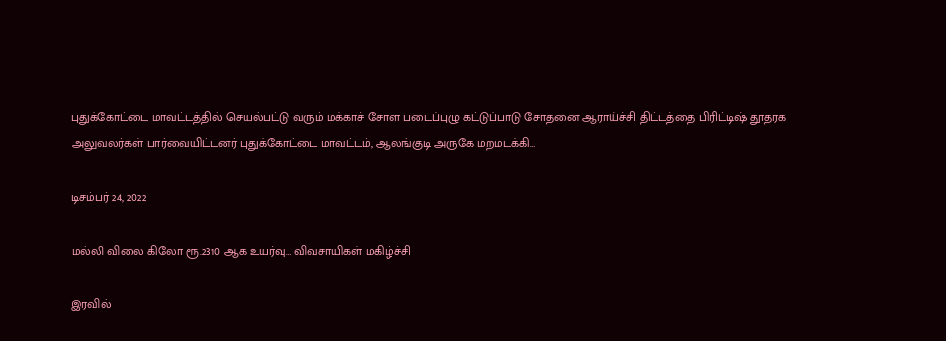புதுக்கோட்டை மாவட்டத்தில் செயல்பட்டு வரும் மக்காச் சோள படைப்புழு கட்டுப்பாடு சோதனை ஆராய்ச்சி திட்டத்தை பிரிட்டிஷ் தூதரக அலுவலர்கள் பார்வையிட்டனர் புதுக்கோட்டை மாவட்டம், ஆலங்குடி அருகே மறமடக்கி…

டிசம்பர் 24, 2022

மல்லி விலை கிலோ ரூ.2310 ஆக உயர்வு… விவசாயிகள் மகிழ்ச்சி

இரவில்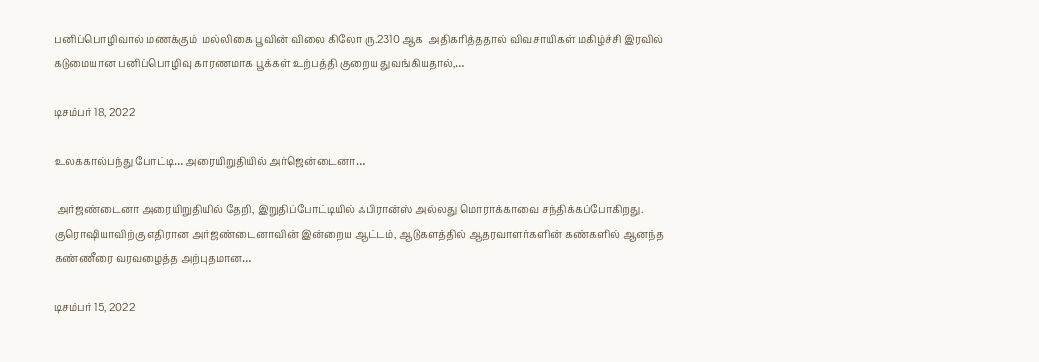பனிப்பொழிவால் மணக்கும்  மல்லிகை பூவின் விலை கிலோ ரு.2310 ஆக  அதிகரித்ததால் விவசாயிகள் மகிழ்ச்சி இரவில் கடுமையான பனிப்பொழிவு காரணமாக பூக்கள் உற்பத்தி குறைய துவங்கியதால்,…

டிசம்பர் 18, 2022

உலககால்பந்து போட்டி… அரையிறுதியில் அர்ஜென்டைனா…

 அர்ஜண்டைனா அரையிறுதியில் தேறி, இறுதிப்போட்டியில் ஃபிரான்ஸ் அல்லது மொராக்காவை சந்திக்கப்போகிறது. குரொஷியாவிற்கு எதிரான அர்ஜண்டைனாவின் இன்றைய ஆட்டம், ஆடுகளத்தில் ஆதரவாளர்களின் கண்களில் ஆனந்த கண்ணீரை வரவழைத்த அற்புதமான…

டிசம்பர் 15, 2022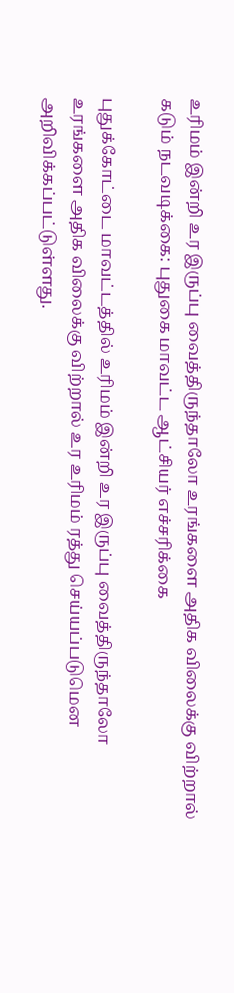உரிமம் இன்றி உர இருப்பு வைத்திருந்தாலோ உரங்களை அதிக விலைக்கு விற்றால் கடும் நடவடிக்கை: புதுகை மாவட்ட ஆட்சியர் எச்சரிக்கை

புதுக்கோட்டை மாவட்டத்தில் உரிமம் இன்றி உர இருப்பு வைத்திருந்தாலோ உரங்களை அதிக விலைக்கு விற்றால் உர உரிமம் ரத்து செய்யப்படுமென அறிவிக்கப்பட்டுள்ளது.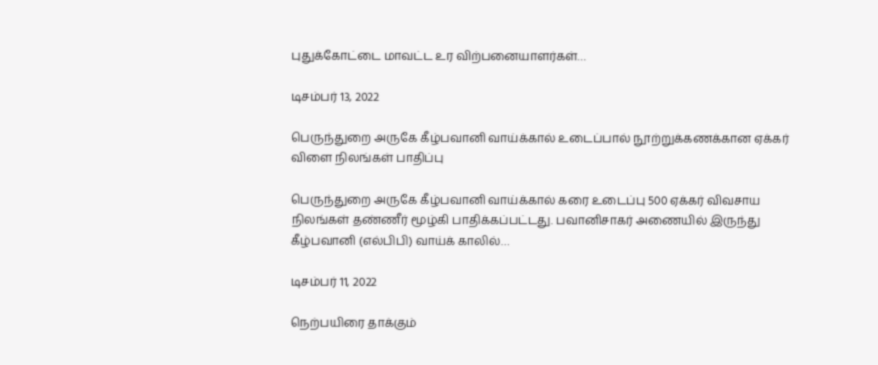புதுக்கோட்டை மாவட்ட உர விற்பனையாளர்கள்…

டிசம்பர் 13, 2022

பெருந்துறை அருகே கீழ்பவானி வாய்க்கால் உடைப்பால் நூற்றுக்கணக்கான ஏக்கர் விளை நிலங்கள் பாதிப்பு

பெருந்துறை அருகே கீழ்பவானி வாய்க்கால் கரை உடைப்பு 500 ஏக்கர் விவசாய நிலங்கள் தண்ணீர் மூழ்கி பாதிக்கப்பட்டது. பவானிசாகர் அணையில் இருந்து  கீழ்பவானி (எல்பிபி) வாய்க் காலில்…

டிசம்பர் 11, 2022

நெற்பயிரை தாக்கும்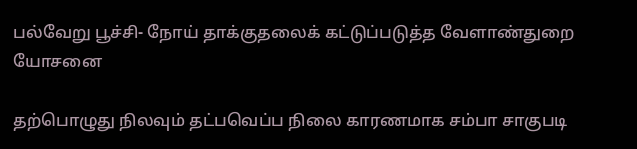பல்வேறு பூச்சி- நோய் தாக்குதலைக் கட்டுப்படுத்த வேளாண்துறை யோசனை

தற்பொழுது நிலவும் தட்பவெப்ப நிலை காரணமாக சம்பா சாகுபடி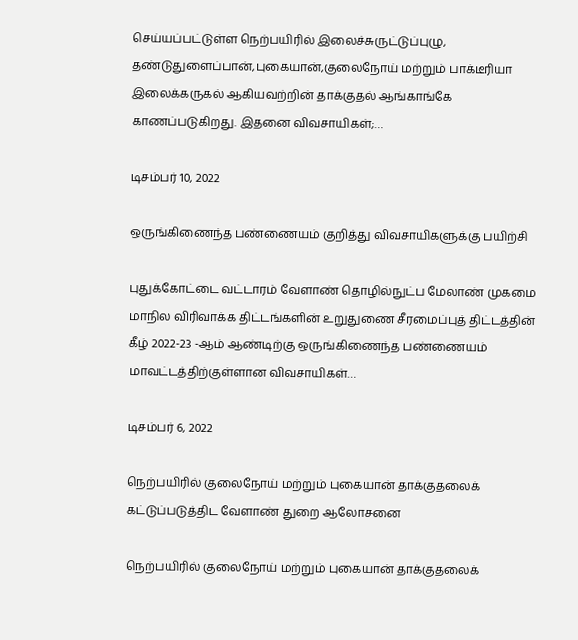செய்யப்பட்டுள்ள நெற்பயிரில் இலைச்சுருட்டுப்புழு, தண்டுதுளைப்பான்,புகையான்,குலைநோய் மற்றும் பாக்டீரியா இலைக்கருகல் ஆகியவற்றின் தாக்குதல் ஆங்காங்கே காணப்படுகிறது. இதனை விவசாயிகள்;…

டிசம்பர் 10, 2022

ஒருங்கிணைந்த பண்ணையம் குறித்து விவசாயிகளுக்கு பயிற்சி

புதுக்கோட்டை வட்டாரம் வேளாண் தொழில்நுட்ப மேலாண் முகமை மாநில விரிவாக்க திட்டங்களின் உறுதுணை சீரமைப்புத் திட்டத்தின் கீழ் 2022-23 -ஆம் ஆண்டிற்கு ஒருங்கிணைந்த பண்ணையம் மாவட்டத்திற்குள்ளான விவசாயிகள்…

டிசம்பர் 6, 2022

நெற்பயிரில் குலைநோய் மற்றும் புகையான் தாக்குதலைக் கட்டுப்படுத்திட வேளாண் துறை ஆலோசனை

நெற்பயிரில் குலைநோய் மற்றும் புகையான் தாக்குதலைக்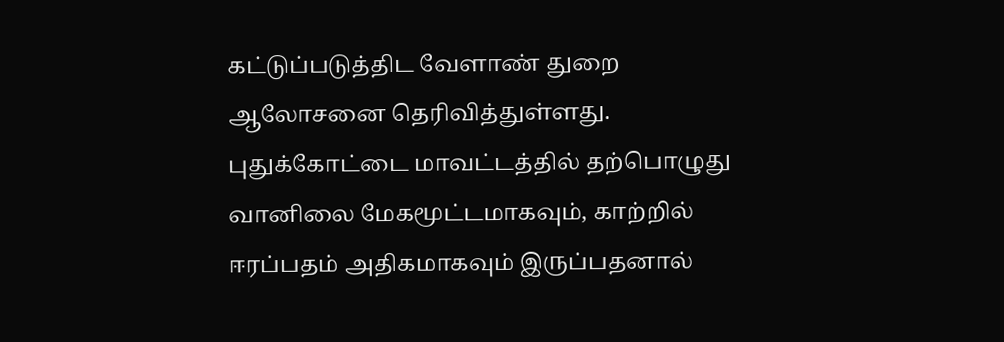கட்டுப்படுத்திட வேளாண் துறை ஆலோசனை தெரிவித்துள்ளது. புதுக்கோட்டை மாவட்டத்தில் தற்பொழுது வானிலை மேகமூட்டமாகவும், காற்றில் ஈரப்பதம் அதிகமாகவும் இருப்பதனால்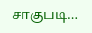சாகுபடி…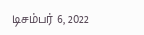டிசம்பர் 6, 2022